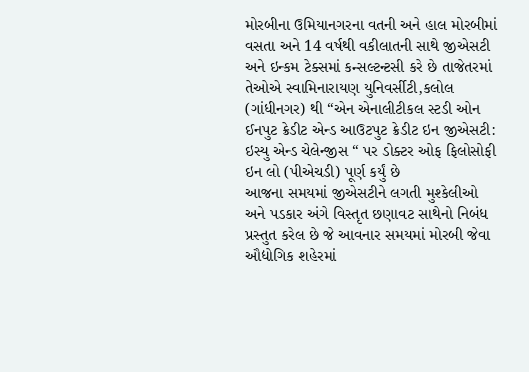મોરબીના ઉમિયાનગરના વતની અને હાલ મોરબીમાં વસતા અને 14 વર્ષથી વકીલાતની સાથે જીએસટી અને ઇન્કમ ટેક્સમાં કન્સલ્ટન્ટસી કરે છે તાજેતરમાં તેઓએ સ્વામિનારાયણ યુનિવર્સીટી,કલોલ (ગાંધીનગર) થી “એન એનાલીટીકલ સ્ટડી ઓન ઈનપુટ ક્રેડીટ એન્ડ આઉટપુટ ક્રેડીટ ઇન જીએસટી: ઇસ્યુ એન્ડ ચેલેન્જીસ “ પર ડોક્ટર ઓફ ફિલોસોફી ઇન લો (પીએચડી) પૂર્ણ કર્યું છે
આજના સમયમાં જીએસટીને લગતી મુશ્કેલીઓ અને પડકાર અંગે વિસ્તૃત છણાવટ સાથેનો નિબંધ પ્રસ્તુત કરેલ છે જે આવનાર સમયમાં મોરબી જેવા ઔદ્યોગિક શહેરમાં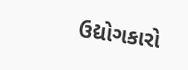ઉદ્યોગકારો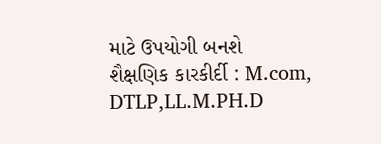માટે ઉપયોગી બનશે
શૈક્ષણિક કારકીર્દી : M.com, DTLP,LL.M.PH.D